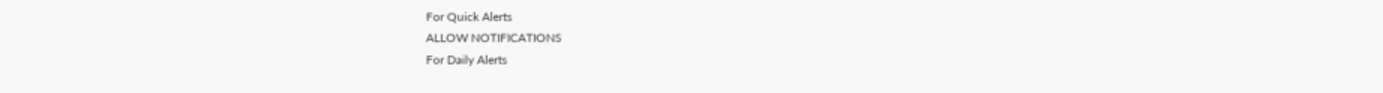For Quick Alerts
ALLOW NOTIFICATIONS
For Daily Alerts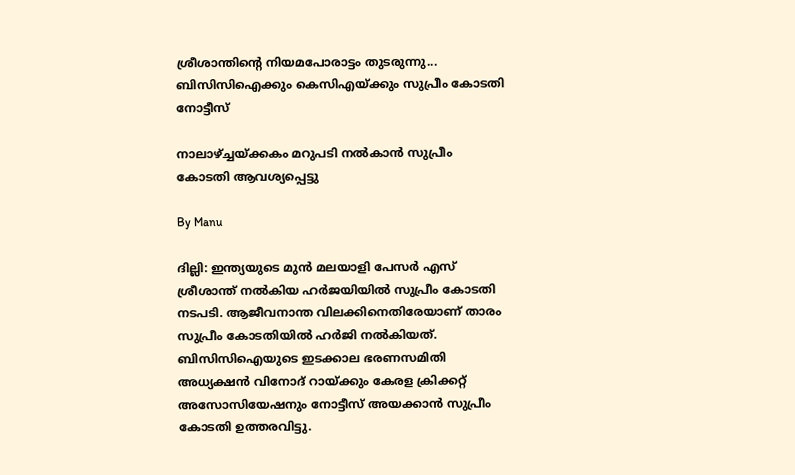ശ്രീശാന്തിന്റെ നിയമപോരാട്ടം തുടരുന്നു... ബിസിസിഐക്കും കെസിഎയ്ക്കും സുപ്രീം കോടതി നോട്ടീസ്

നാലാഴ്ച്ചയ്ക്കകം മറുപടി നല്‍കാന്‍ സുപ്രീം കോടതി ആവശ്യപ്പെട്ടു

By Manu

ദില്ലി: ഇന്ത്യയുടെ മുന്‍ മലയാളി പേസര്‍ എസ് ശ്രീശാന്ത് നല്‍കിയ ഹര്‍ജയിയില്‍ സുപ്രീം കോടതി നടപടി. ആജീവനാന്ത വിലക്കിനെതിരേയാണ് താരം സുപ്രീം കോടതിയില്‍ ഹര്‍ജി നല്‍കിയത്. ബിസിസിഐയുടെ ഇടക്കാല ഭരണസമിതി അധ്യക്ഷന്‍ വിനോദ് റായ്ക്കും കേരള ക്രിക്കറ്റ് അസോസിയേഷനും നോട്ടീസ് അയക്കാന്‍ സുപ്രീം കോടതി ഉത്തരവിട്ടു.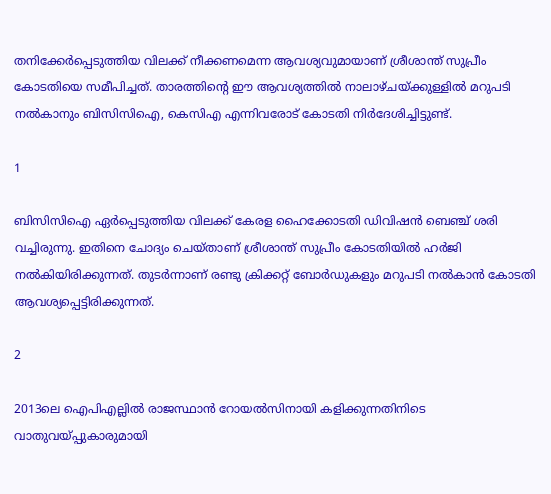തനിക്കേര്‍പ്പെടുത്തിയ വിലക്ക് നീക്കണമെന്ന ആവശ്യവുമായാണ് ശ്രീശാന്ത് സുപ്രീം കോടതിയെ സമീപിച്ചത്. താരത്തിന്റെ ഈ ആവശ്യത്തില്‍ നാലാഴ്ചയ്ക്കുള്ളില്‍ മറുപടി നല്‍കാനും ബിസിസിഐ, കെസിഎ എന്നിവരോട് കോടതി നിര്‍ദേശിച്ചിട്ടുണ്ട്.

1

ബിസിസിഐ ഏര്‍പ്പെടുത്തിയ വിലക്ക് കേരള ഹൈക്കോടതി ഡിവിഷന്‍ ബെഞ്ച് ശരി വച്ചിരുന്നു. ഇതിനെ ചോദ്യം ചെയ്താണ് ശ്രീശാന്ത് സുപ്രീം കോടതിയില്‍ ഹര്‍ജി നല്‍കിയിരിക്കുന്നത്. തുടര്‍ന്നാണ് രണ്ടു ക്രിക്കറ്റ് ബോര്‍ഡുകളും മറുപടി നല്‍കാന്‍ കോടതി ആവശ്യപ്പെട്ടിരിക്കുന്നത്.

2

2013ലെ ഐപിഎല്ലില്‍ രാജസ്ഥാന്‍ റോയല്‍സിനായി കളിക്കുന്നതിനിടെ വാതുവയ്പ്പുകാരുമായി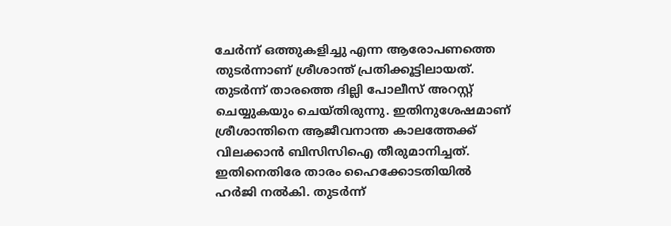ചേര്‍ന്ന് ഒത്തുകളിച്ചു എന്ന ആരോപണത്തെ തുടര്‍ന്നാണ് ശ്രീശാന്ത് പ്രതിക്കൂട്ടിലായത്. തുടര്‍ന്ന് താരത്തെ ദില്ലി പോലീസ് അറസ്റ്റ് ചെയ്യുകയും ചെയ്തിരുന്നു. ഇതിനുശേഷമാണ് ശ്രീശാന്തിനെ ആജീവനാന്ത കാലത്തേക്ക് വിലക്കാന്‍ ബിസിസിഐ തീരുമാനിച്ചത്. ഇതിനെതിരേ താരം ഹൈക്കോടതിയില്‍ ഹര്‍ജി നല്‍കി. തുടര്‍ന്ന്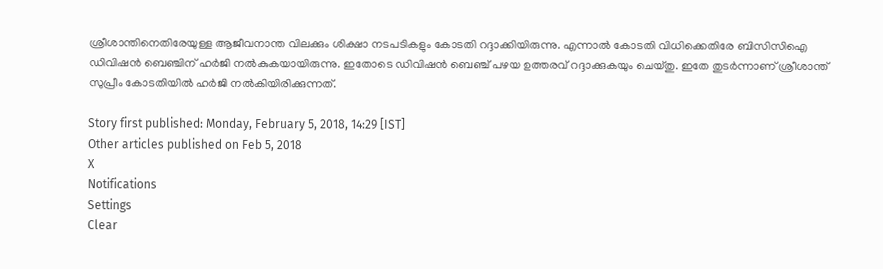ശ്രീശാന്തിനെതിരേയുള്ള ആജീവനാന്ത വിലക്കും ശിക്ഷാ നടപടികളും കോടതി റദ്ദാക്കിയിരുന്നു. എന്നാല്‍ കോടതി വിധിക്കെതിരേ ബിസിസിഐ ഡിവിഷന്‍ ബെഞ്ചിന് ഹര്‍ജി നല്‍കുകയായിരുന്നു. ഇതോടെ ഡിവിഷന്‍ ബെഞ്ച് പഴയ ഉത്തരവ് റദ്ദാക്കുകയും ചെയ്തു. ഇതേ തുടര്‍ന്നാണ് ശ്രീശാന്ത് സുപ്രീം കോടതിയില്‍ ഹര്‍ജി നല്‍കിയിരിക്കുന്നത്.

Story first published: Monday, February 5, 2018, 14:29 [IST]
Other articles published on Feb 5, 2018
X
Notifications
Settings
Clear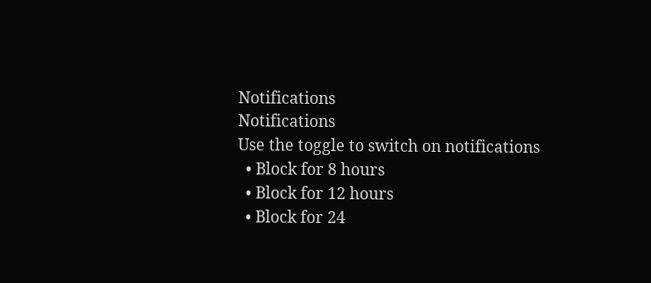Notifications
Notifications
Use the toggle to switch on notifications
  • Block for 8 hours
  • Block for 12 hours
  • Block for 24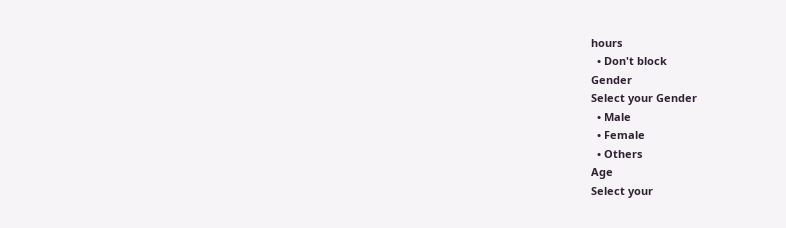hours
  • Don't block
Gender
Select your Gender
  • Male
  • Female
  • Others
Age
Select your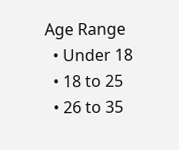Age Range
  • Under 18
  • 18 to 25
  • 26 to 35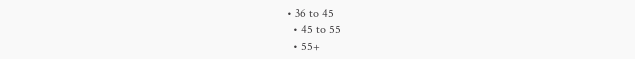• 36 to 45
  • 45 to 55
  • 55+